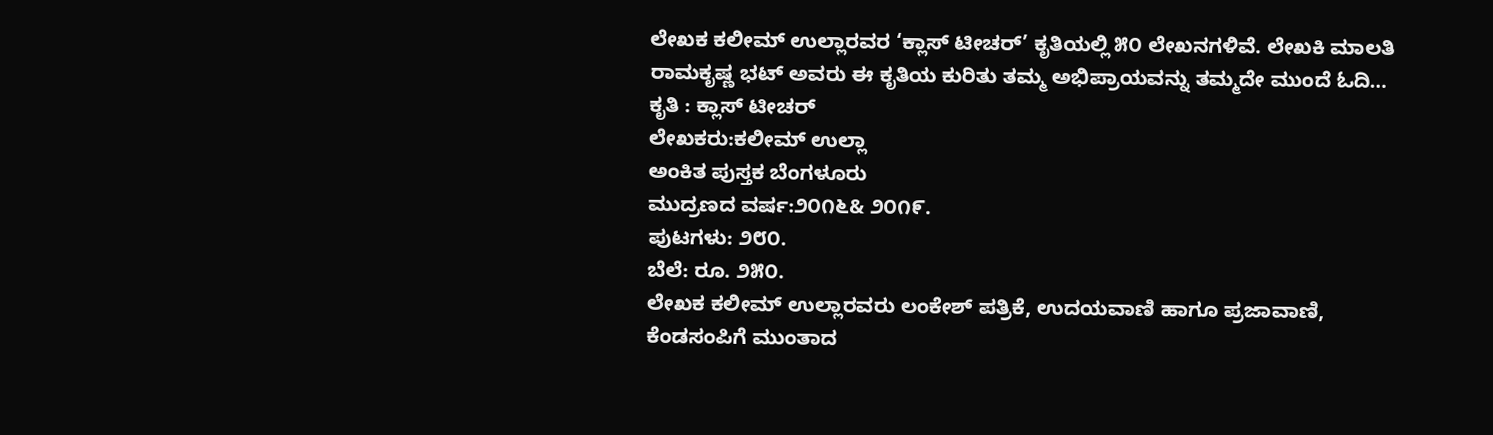ಲೇಖಕ ಕಲೀಮ್ ಉಲ್ಲಾರವರ ‘ಕ್ಲಾಸ್ ಟೀಚರ್’ ಕೃತಿಯಲ್ಲಿ ೫೦ ಲೇಖನಗಳಿವೆ. ಲೇಖಕಿ ಮಾಲತಿ ರಾಮಕೃಷ್ಣ ಭಟ್ ಅವರು ಈ ಕೃತಿಯ ಕುರಿತು ತಮ್ಮ ಅಭಿಪ್ರಾಯವನ್ನು ತಮ್ಮದೇ ಮುಂದೆ ಓದಿ…
ಕೃತಿ : ಕ್ಲಾಸ್ ಟೀಚರ್
ಲೇಖಕರು:ಕಲೀಮ್ ಉಲ್ಲಾ
ಅಂಕಿತ ಪುಸ್ತಕ ಬೆಂಗಳೂರು
ಮುದ್ರಣದ ವರ್ಷ:೨೦೧೬& ೨೦೧೯.
ಪುಟಗಳು: ೨೮೦.
ಬೆಲೆ: ರೂ. ೨೫೦.
ಲೇಖಕ ಕಲೀಮ್ ಉಲ್ಲಾರವರು ಲಂಕೇಶ್ ಪತ್ರಿಕೆ, ಉದಯವಾಣಿ ಹಾಗೂ ಪ್ರಜಾವಾಣಿ, ಕೆಂಡಸಂಪಿಗೆ ಮುಂತಾದ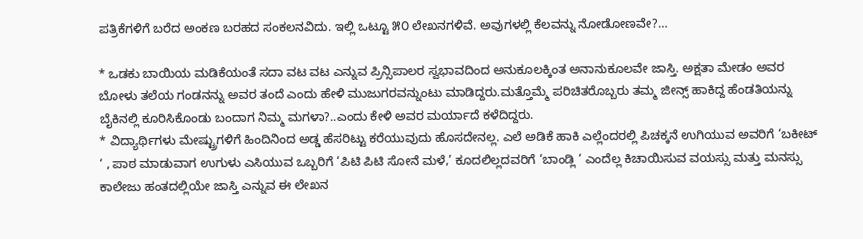ಪತ್ರಿಕೆಗಳಿಗೆ ಬರೆದ ಅಂಕಣ ಬರಹದ ಸಂಕಲನವಿದು. ಇಲ್ಲಿ ಒಟ್ಟೂ ೫೦ ಲೇಖನಗಳಿವೆ. ಅವುಗಳಲ್ಲಿ ಕೆಲವನ್ನು ನೋಡೋಣವೇ?…

* ಒಡಕು ಬಾಯಿಯ ಮಡಿಕೆಯಂತೆ ಸದಾ ವಟ ವಟ ಎನ್ನುವ ಪ್ರಿನ್ಸಿಪಾಲರ ಸ್ವಭಾವದಿಂದ ಅನುಕೂಲಕ್ಕಿಂತ ಅನಾನುಕೂಲವೇ ಜಾಸ್ತಿ. ಅಕ್ಷತಾ ಮೇಡಂ ಅವರ ಬೋಳು ತಲೆಯ ಗಂಡನನ್ನು ಅವರ ತಂದೆ ಎಂದು ಹೇಳಿ ಮುಜುಗರವನ್ನುಂಟು ಮಾಡಿದ್ದರು.ಮತ್ತೊಮ್ಮೆ ಪರಿಚಿತರೊಬ್ಬರು ತಮ್ಮ ಜೀನ್ಸ್ ಹಾಕಿದ್ದ ಹೆಂಡತಿಯನ್ನು ಬೈಕಿನಲ್ಲಿ ಕೂರಿಸಿಕೊಂಡು ಬಂದಾಗ ನಿಮ್ಮ ಮಗಳಾ?..ಎಂದು ಕೇಳಿ ಅವರ ಮರ್ಯಾದೆ ಕಳೆದಿದ್ದರು.
* ವಿದ್ಯಾರ್ಥಿಗಳು ಮೇಷ್ಟ್ರುಗಳಿಗೆ ಹಿಂದಿನಿಂದ ಅಡ್ಡ ಹೆಸರಿಟ್ಟು ಕರೆಯುವುದು ಹೊಸದೇನಲ್ಲ. ಎಲೆ ಅಡಿಕೆ ಹಾಕಿ ಎಲ್ಲೆಂದರಲ್ಲಿ ಪಿಚಕ್ಕನೆ ಉಗಿಯುವ ಅವರಿಗೆ ‘ಬಕೀಟ್ ‘ , ಪಾಠ ಮಾಡುವಾಗ ಉಗುಳು ಎಸಿಯುವ ಒಬ್ಬರಿಗೆ ‘ಪಿಟಿ ಪಿಟಿ ಸೋನೆ ಮಳೆ,’ ಕೂದಲಿಲ್ಲದವರಿಗೆ ‘ಬಾಂಡ್ಲಿ ‘ ಎಂದೆಲ್ಲ ಕಿಚಾಯಿಸುವ ವಯಸ್ಸು ಮತ್ತು ಮನಸ್ಸು ಕಾಲೇಜು ಹಂತದಲ್ಲಿಯೇ ಜಾಸ್ತಿ ಎನ್ನುವ ಈ ಲೇಖನ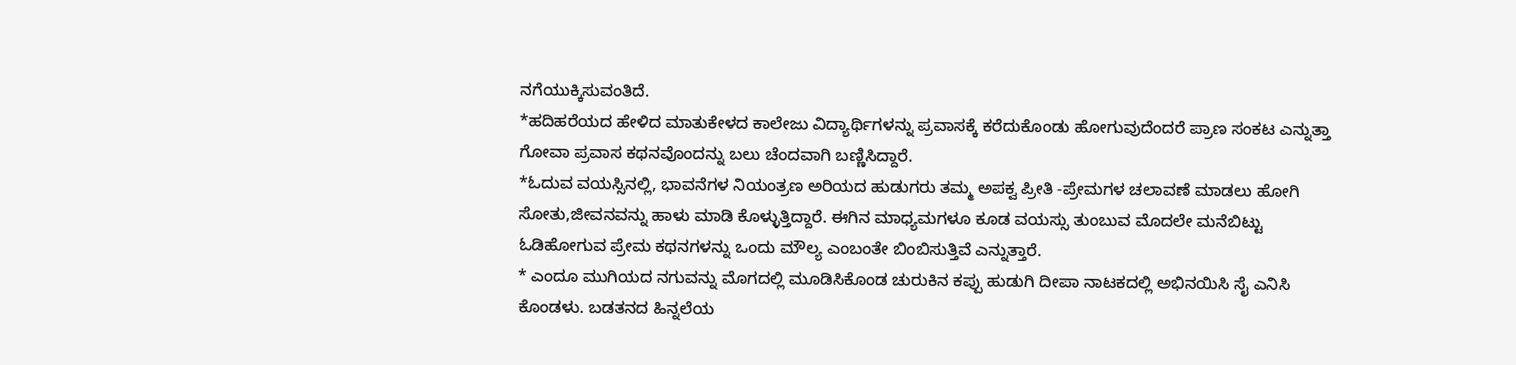ನಗೆಯುಕ್ಕಿಸುವಂತಿದೆ.
*ಹದಿಹರೆಯದ ಹೇಳಿದ ಮಾತುಕೇಳದ ಕಾಲೇಜು ವಿದ್ಯಾರ್ಥಿಗಳನ್ನು ಪ್ರವಾಸಕ್ಕೆ ಕರೆದುಕೊಂಡು ಹೋಗುವುದೆಂದರೆ ಪ್ರಾಣ ಸಂಕಟ ಎನ್ನುತ್ತಾ ಗೋವಾ ಪ್ರವಾಸ ಕಥನವೊಂದನ್ನು ಬಲು ಚೆಂದವಾಗಿ ಬಣ್ಣಿಸಿದ್ದಾರೆ.
*ಓದುವ ವಯಸ್ಸಿನಲ್ಲಿ, ಭಾವನೆಗಳ ನಿಯಂತ್ರಣ ಅರಿಯದ ಹುಡುಗರು ತಮ್ಮ ಅಪಕ್ವ ಪ್ರೀತಿ -ಪ್ರೇಮಗಳ ಚಲಾವಣೆ ಮಾಡಲು ಹೋಗಿ ಸೋತು,ಜೀವನವನ್ನು ಹಾಳು ಮಾಡಿ ಕೊಳ್ಳುತ್ತಿದ್ದಾರೆ. ಈಗಿನ ಮಾಧ್ಯಮಗಳೂ ಕೂಡ ವಯಸ್ಸು ತುಂಬುವ ಮೊದಲೇ ಮನೆಬಿಟ್ಟು ಓಡಿಹೋಗುವ ಪ್ರೇಮ ಕಥನಗಳನ್ನು ಒಂದು ಮೌಲ್ಯ ಎಂಬಂತೇ ಬಿಂಬಿಸುತ್ತಿವೆ ಎನ್ನುತ್ತಾರೆ.
* ಎಂದೂ ಮುಗಿಯದ ನಗುವನ್ನು ಮೊಗದಲ್ಲಿ ಮೂಡಿಸಿಕೊಂಡ ಚುರುಕಿನ ಕಪ್ಪು ಹುಡುಗಿ ದೀಪಾ ನಾಟಕದಲ್ಲಿ ಅಭಿನಯಿಸಿ ಸೈ ಎನಿಸಿ ಕೊಂಡಳು. ಬಡತನದ ಹಿನ್ನಲೆಯ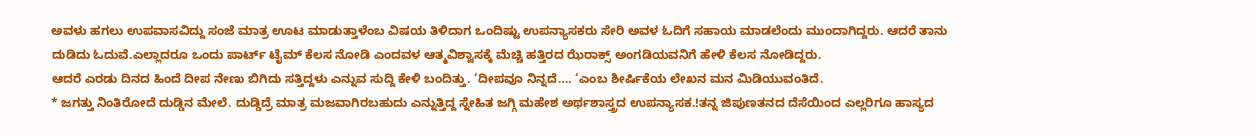ಅವಳು ಹಗಲು ಉಪವಾಸವಿದ್ದು ಸಂಜೆ ಮಾತ್ರ ಊಟ ಮಾಡುತ್ತಾಳೆಂಬ ವಿಷಯ ತಿಳಿದಾಗ ಒಂದಿಷ್ಟು ಉಪನ್ಯಾಸಕರು ಸೇರಿ ಅವಳ ಓದಿಗೆ ಸಹಾಯ ಮಾಡಲೆಂದು ಮುಂದಾಗಿದ್ದರು. ಆದರೆ ತಾನು ದುಡಿದು ಓದುವೆ.ಎಲ್ಲಾದರೂ ಒಂದು ಪಾರ್ಟ್ ಟೈಮ್ ಕೆಲಸ ನೋಡಿ ಎಂದವಳ ಆತ್ಮವಿಶ್ವಾಸಕ್ಕೆ ಮೆಚ್ಚಿ ಹತ್ತಿರದ ಝೆರಾಕ್ಸ್ ಅಂಗಡಿಯವನಿಗೆ ಹೇಳಿ ಕೆಲಸ ನೋಡಿದ್ದರು.
ಆದರೆ ಎರಡು ದಿನದ ಹಿಂದೆ ದೀಪ ನೇಣು ಬಿಗಿದು ಸತ್ತಿದ್ದಳು ಎನ್ನುವ ಸುದ್ದಿ ಕೇಳಿ ಬಂದಿತ್ತು. ‘ದೀಪವೂ ನಿನ್ನದೆ…. ‘ಎಂಬ ಶೀರ್ಷಿಕೆಯ ಲೇಖನ ಮನ ಮಿಡಿಯುವಂತಿದೆ.
* ಜಗತ್ತು ನಿಂತಿರೋದೆ ದುಡ್ಡಿನ ಮೇಲೆ. ದುಡ್ಡಿದ್ರೆ ಮಾತ್ರ ಮಜವಾಗಿರಬಹುದು ಎನ್ನುತ್ತಿದ್ದ ಸ್ನೇಹಿತ ಜಗ್ಗಿ ಮಹೇಶ ಅರ್ಥಶಾಸ್ತ್ರದ ಉಪನ್ಯಾಸಕ.!ತನ್ನ ಜಿಪುಣತನದ ದೆಸೆಯಿಂದ ಎಲ್ಲರಿಗೂ ಹಾಸ್ಯದ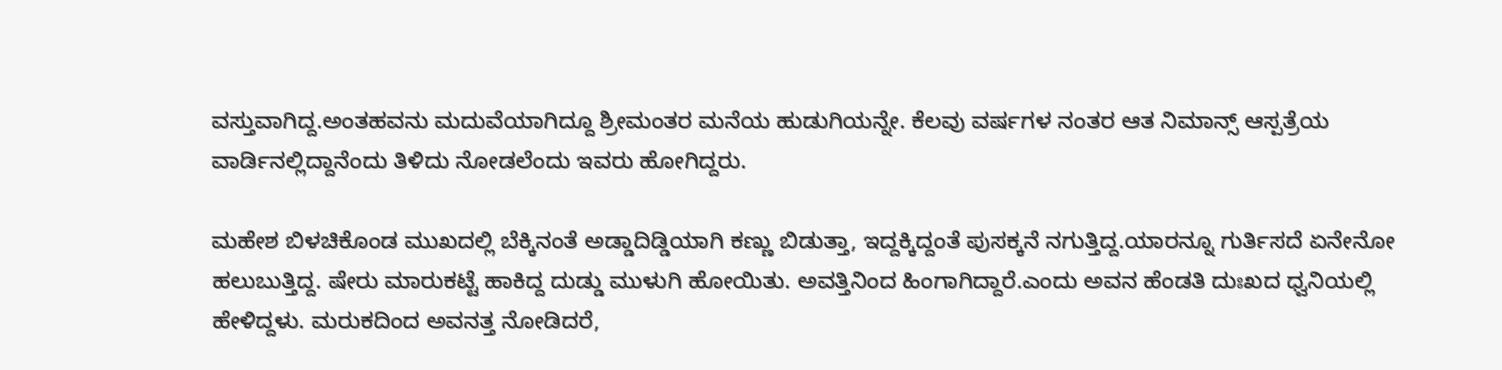ವಸ್ತುವಾಗಿದ್ದ.ಅಂತಹವನು ಮದುವೆಯಾಗಿದ್ದೂ ಶ್ರೀಮಂತರ ಮನೆಯ ಹುಡುಗಿಯನ್ನೇ. ಕೆಲವು ವರ್ಷಗಳ ನಂತರ ಆತ ನಿಮಾನ್ಸ್ ಆಸ್ಪತ್ರೆಯ ವಾರ್ಡಿನಲ್ಲಿದ್ದಾನೆಂದು ತಿಳಿದು ನೋಡಲೆಂದು ಇವರು ಹೋಗಿದ್ದರು.

ಮಹೇಶ ಬಿಳಚಿಕೊಂಡ ಮುಖದಲ್ಲಿ ಬೆಕ್ಕಿನಂತೆ ಅಡ್ಡಾದಿಡ್ಡಿಯಾಗಿ ಕಣ್ಣು ಬಿಡುತ್ತಾ, ಇದ್ದಕ್ಕಿದ್ದಂತೆ ಪುಸಕ್ಕನೆ ನಗುತ್ತಿದ್ದ.ಯಾರನ್ನೂ ಗುರ್ತಿಸದೆ ಏನೇನೋ ಹಲುಬುತ್ತಿದ್ದ. ಷೇರು ಮಾರುಕಟ್ಟೆ ಹಾಕಿದ್ದ ದುಡ್ಡು ಮುಳುಗಿ ಹೋಯಿತು. ಅವತ್ತಿನಿಂದ ಹಿಂಗಾಗಿದ್ದಾರೆ.ಎಂದು ಅವನ ಹೆಂಡತಿ ದುಃಖದ ಧ್ವನಿಯಲ್ಲಿ ಹೇಳಿದ್ದಳು. ಮರುಕದಿಂದ ಅವನತ್ತ ನೋಡಿದರೆ,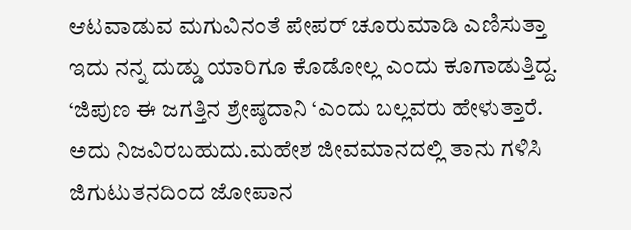ಆಟವಾಡುವ ಮಗುವಿನಂತೆ ಪೇಪರ್ ಚೂರುಮಾಡಿ ಎಣಿಸುತ್ತಾ ಇದು ನನ್ನ ದುಡ್ಡು ಯಾರಿಗೂ ಕೊಡೋಲ್ಲ ಎಂದು ಕೂಗಾಡುತ್ತಿದ್ದ.
‘ಜಿಪುಣ ಈ ಜಗತ್ತಿನ ಶ್ರೇಷ್ಠದಾನಿ ‘ಎಂದು ಬಲ್ಲವರು ಹೇಳುತ್ತಾರೆ. ಅದು ನಿಜವಿರಬಹುದು.ಮಹೇಶ ಜೀವಮಾನದಲ್ಲಿ ತಾನು ಗಳಿಸಿ ಜಿಗುಟುತನದಿಂದ ಜೋಪಾನ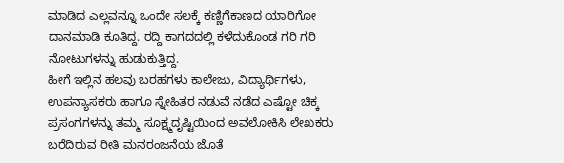ಮಾಡಿದ ಎಲ್ಲವನ್ನೂ ಒಂದೇ ಸಲಕ್ಕೆ ಕಣ್ಣಿಗೆಕಾಣದ ಯಾರಿಗೋ ದಾನಮಾಡಿ ಕೂತಿದ್ದ. ರದ್ದಿ ಕಾಗದದಲ್ಲಿ ಕಳೆದುಕೊಂಡ ಗರಿ ಗರಿ ನೋಟುಗಳನ್ನು ಹುಡುಕುತ್ತಿದ್ದ.
ಹೀಗೆ ಇಲ್ಲಿನ ಹಲವು ಬರಹಗಳು ಕಾಲೇಜು, ವಿದ್ಯಾರ್ಥಿಗಳು, ಉಪನ್ಯಾಸಕರು ಹಾಗೂ ಸ್ನೇಹಿತರ ನಡುವೆ ನಡೆದ ಎಷ್ಟೋ ಚಿಕ್ಕ ಪ್ರಸಂಗಗಳನ್ನು ತಮ್ಮ ಸೂಕ್ಷ್ಮದೃಷ್ಟಿಯಿಂದ ಅವಲೋಕಿಸಿ ಲೇಖಕರು ಬರೆದಿರುವ ರೀತಿ ಮನರಂಜನೆಯ ಜೊತೆ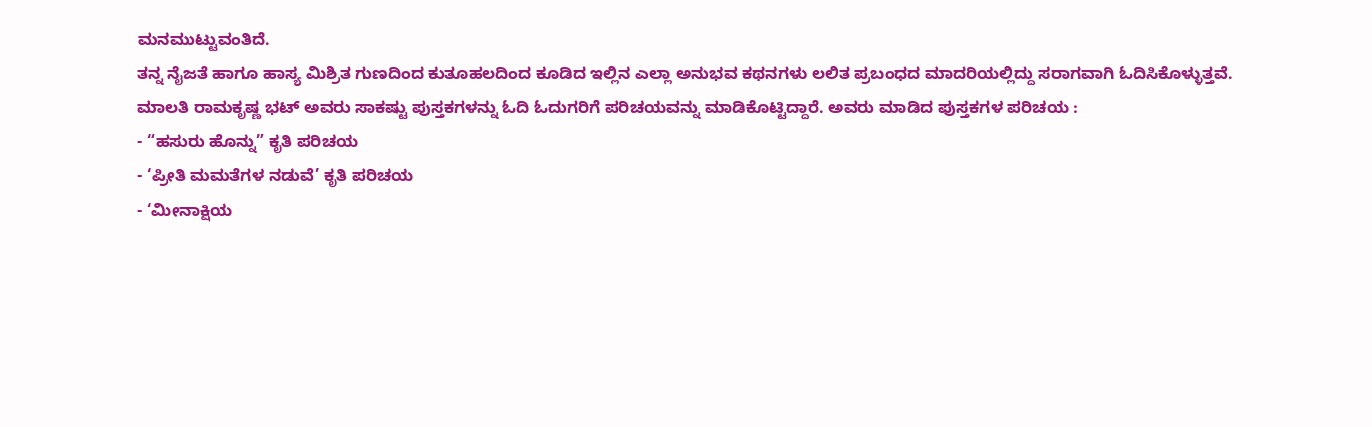ಮನಮುಟ್ಟುವಂತಿದೆ.
ತನ್ನ ನೈಜತೆ ಹಾಗೂ ಹಾಸ್ಯ ಮಿಶ್ರಿತ ಗುಣದಿಂದ ಕುತೂಹಲದಿಂದ ಕೂಡಿದ ಇಲ್ಲಿನ ಎಲ್ಲಾ ಅನುಭವ ಕಥನಗಳು ಲಲಿತ ಪ್ರಬಂಧದ ಮಾದರಿಯಲ್ಲಿದ್ದು ಸರಾಗವಾಗಿ ಓದಿಸಿಕೊಳ್ಳುತ್ತವೆ.
ಮಾಲತಿ ರಾಮಕೃಷ್ಣ ಭಟ್ ಅವರು ಸಾಕಷ್ಟು ಪುಸ್ತಕಗಳನ್ನು ಓದಿ ಓದುಗರಿಗೆ ಪರಿಚಯವನ್ನು ಮಾಡಿಕೊಟ್ಟಿದ್ದಾರೆ. ಅವರು ಮಾಡಿದ ಪುಸ್ತಕಗಳ ಪರಿಚಯ :
- “ಹಸುರು ಹೊನ್ನು” ಕೃತಿ ಪರಿಚಯ
- ‘ಪ್ರೀತಿ ಮಮತೆಗಳ ನಡುವೆ’ ಕೃತಿ ಪರಿಚಯ
- ‘ಮೀನಾಕ್ಷಿಯ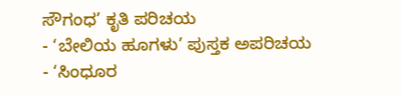ಸೌಗಂಧ’ ಕೃತಿ ಪರಿಚಯ
- ‘ಬೇಲಿಯ ಹೂಗಳು’ ಪುಸ್ತಕ ಅಪರಿಚಯ
- ‘ಸಿಂಧೂರ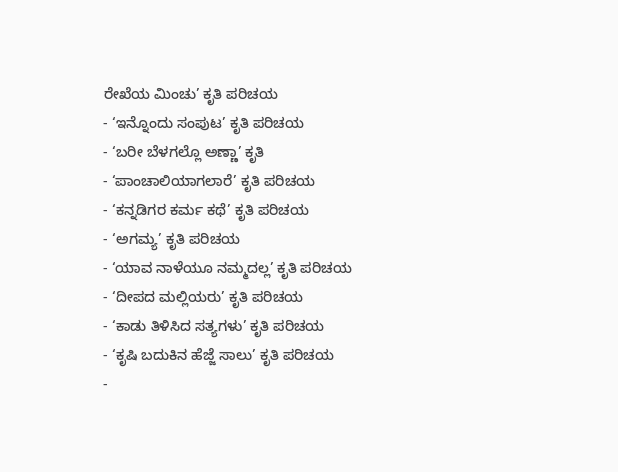ರೇಖೆಯ ಮಿಂಚು’ ಕೃತಿ ಪರಿಚಯ
- ‘ಇನ್ನೊಂದು ಸಂಪುಟ’ ಕೃತಿ ಪರಿಚಯ
- ‘ಬರೀ ಬೆಳಗಲ್ಲೊ ಅಣ್ಣಾ’ ಕೃತಿ
- ‘ಪಾಂಚಾಲಿಯಾಗಲಾರೆ’ ಕೃತಿ ಪರಿಚಯ
- ‘ಕನ್ನಡಿಗರ ಕರ್ಮ ಕಥೆ’ ಕೃತಿ ಪರಿಚಯ
- ‘ಅಗಮ್ಯ’ ಕೃತಿ ಪರಿಚಯ
- ‘ಯಾವ ನಾಳೆಯೂ ನಮ್ಮದಲ್ಲ’ ಕೃತಿ ಪರಿಚಯ
- ‘ದೀಪದ ಮಲ್ಲಿಯರು’ ಕೃತಿ ಪರಿಚಯ
- ‘ಕಾಡು ತಿಳಿಸಿದ ಸತ್ಯಗಳು’ ಕೃತಿ ಪರಿಚಯ
- ‘ಕೃಷಿ ಬದುಕಿನ ಹೆಜ್ಜೆ ಸಾಲು’ ಕೃತಿ ಪರಿಚಯ
-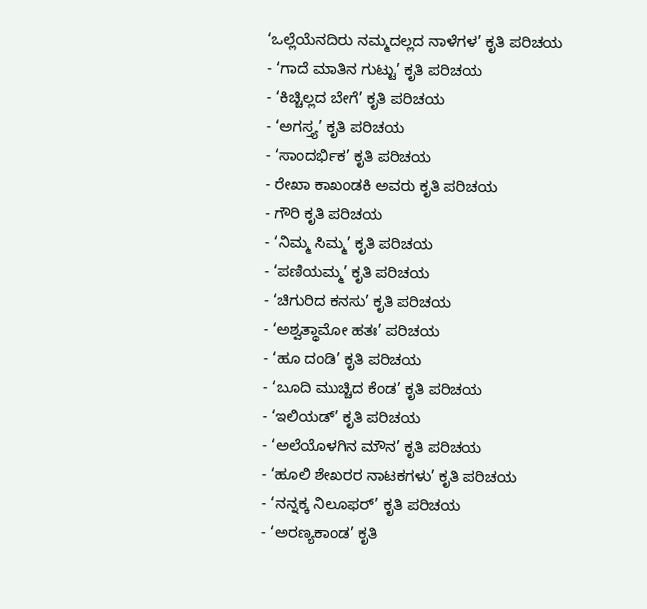‘ಒಲ್ಲೆಯೆನದಿರು ನಮ್ಮದಲ್ಲದ ನಾಳೆಗಳ’ ಕೃತಿ ಪರಿಚಯ
- ‘ಗಾದೆ ಮಾತಿನ ಗುಟ್ಟು’ ಕೃತಿ ಪರಿಚಯ
- ‘ಕಿಚ್ಚಿಲ್ಲದ ಬೇಗೆ’ ಕೃತಿ ಪರಿಚಯ
- ‘ಅಗಸ್ತ್ಯ’ ಕೃತಿ ಪರಿಚಯ
- ‘ಸಾಂದರ್ಭಿಕ’ ಕೃತಿ ಪರಿಚಯ
- ರೇಖಾ ಕಾಖಂಡಕಿ ಅವರು ಕೃತಿ ಪರಿಚಯ
- ಗೌರಿ ಕೃತಿ ಪರಿಚಯ
- ‘ನಿಮ್ಮ ಸಿಮ್ಮ’ ಕೃತಿ ಪರಿಚಯ
- ‘ಪಣಿಯಮ್ಮ’ ಕೃತಿ ಪರಿಚಯ
- ‘ಚಿಗುರಿದ ಕನಸು’ ಕೃತಿ ಪರಿಚಯ
- ‘ಅಶ್ವತ್ಥಾಮೋ ಹತಃ’ ಪರಿಚಯ
- ‘ಹೂ ದಂಡಿ’ ಕೃತಿ ಪರಿಚಯ
- ‘ಬೂದಿ ಮುಚ್ಚಿದ ಕೆಂಡ’ ಕೃತಿ ಪರಿಚಯ
- ‘ಇಲಿಯಡ್’ ಕೃತಿ ಪರಿಚಯ
- ‘ಅಲೆಯೊಳಗಿನ ಮೌನ’ ಕೃತಿ ಪರಿಚಯ
- ‘ಹೂಲಿ ಶೇಖರರ ನಾಟಕಗಳು’ ಕೃತಿ ಪರಿಚಯ
- ‘ನನ್ನಕ್ಕ ನಿಲೂಫರ್’ ಕೃತಿ ಪರಿಚಯ
- ‘ಅರಣ್ಯಕಾಂಡ’ ಕೃತಿ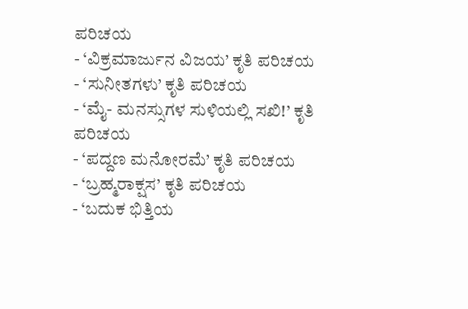ಪರಿಚಯ
- ‘ವಿಕ್ರಮಾರ್ಜುನ ವಿಜಯ’ ಕೃತಿ ಪರಿಚಯ
- ‘ಸುನೀತಗಳು’ ಕೃತಿ ಪರಿಚಯ
- ‘ಮೈ- ಮನಸ್ಸುಗಳ ಸುಳಿಯಲ್ಲಿ ಸಖಿ!’ ಕೃತಿ ಪರಿಚಯ
- ‘ಪದ್ದಣ ಮನೋರಮೆ’ ಕೃತಿ ಪರಿಚಯ
- ‘ಬ್ರಹ್ಮರಾಕ್ಷಸ’ ಕೃತಿ ಪರಿಚಯ
- ‘ಬದುಕ ಭಿತ್ತಿಯ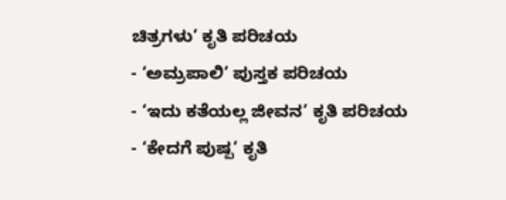ಚಿತ್ರಗಳು’ ಕೃತಿ ಪರಿಚಯ
- ‘ಅಮ್ರಪಾಲಿ’ ಪುಸ್ತಕ ಪರಿಚಯ
- ‘ಇದು ಕತೆಯಲ್ಲ ಜೀವನ’ ಕೃತಿ ಪರಿಚಯ
- ‘ಕೇದಗೆ ಪುಷ್ಪ’ ಕೃತಿ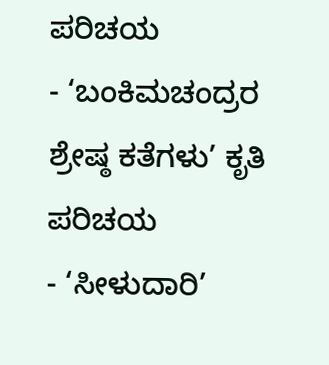ಪರಿಚಯ
- ‘ಬಂಕಿಮಚಂದ್ರರ ಶ್ರೇಷ್ಠ ಕತೆಗಳು’ ಕೃತಿ ಪರಿಚಯ
- ‘ಸೀಳುದಾರಿ’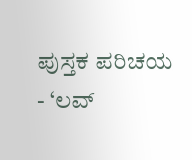ಪುಸ್ತಕ ಪರಿಚಯ
- ‘ಲವ್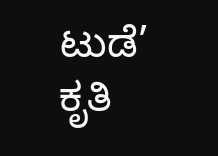ಟುಡೆ’ ಕೃತಿ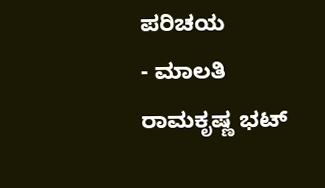ಪರಿಚಯ
- ಮಾಲತಿ ರಾಮಕೃಷ್ಣ ಭಟ್